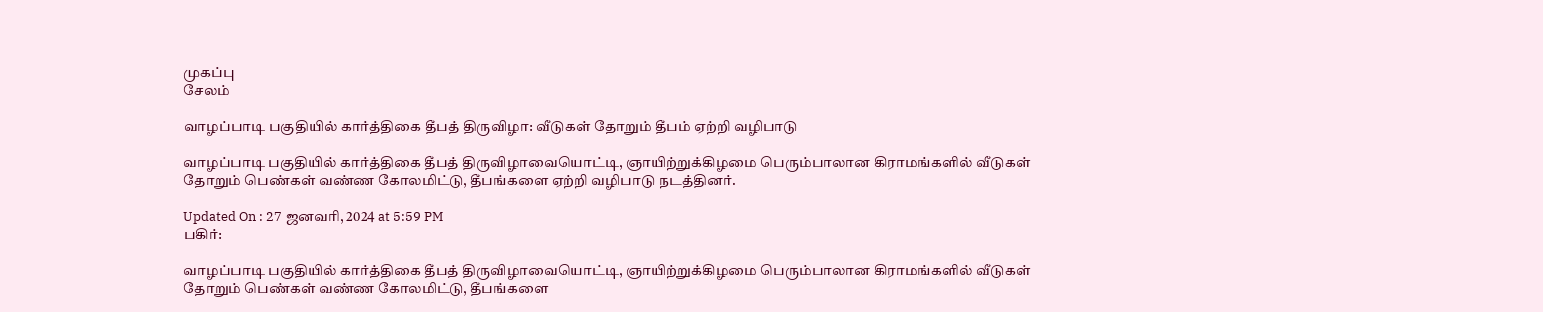முகப்பு
சேலம்

வாழப்பாடி பகுதியில் கார்த்திகை தீபத் திருவிழா: வீடுகள் தோறும் தீபம் ஏற்றி வழிபாடு

வாழப்பாடி பகுதியில் கார்த்திகை தீபத் திருவிழாவையொட்டி, ஞாயிற்றுக்கிழமை பெரும்பாலான கிராமங்களில் வீடுகள் தோறும் பெண்கள் வண்ண கோலமிட்டு, தீபங்களை ஏற்றி வழிபாடு நடத்தினர்.

Updated On : 27 ஜனவரி, 2024 at 5:59 PM
பகிர்:

வாழப்பாடி பகுதியில் கார்த்திகை தீபத் திருவிழாவையொட்டி, ஞாயிற்றுக்கிழமை பெரும்பாலான கிராமங்களில் வீடுகள் தோறும் பெண்கள் வண்ண கோலமிட்டு, தீபங்களை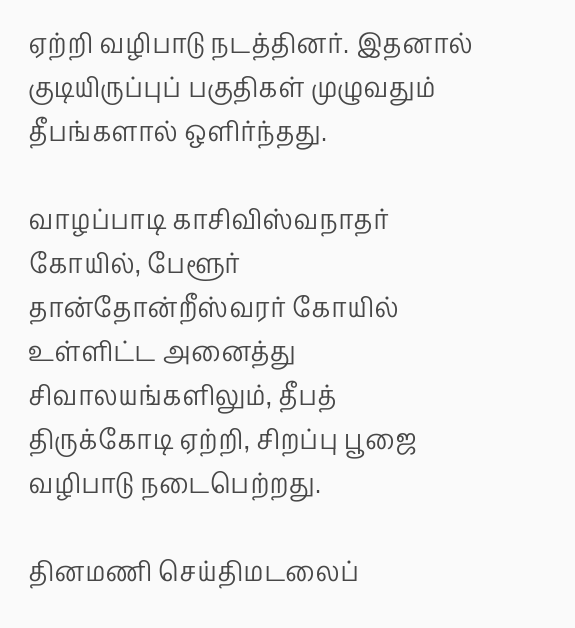ஏற்றி வழிபாடு நடத்தினர். இதனால் குடியிருப்புப் பகுதிகள் முழுவதும் தீபங்களால் ஒளிர்ந்தது.

வாழப்பாடி காசிவிஸ்வநாதர் கோயில், பேளூர் தான்தோன்றீஸ்வரர் கோயில் உள்ளிட்ட அனைத்து சிவாலயங்களிலும், தீபத் திருக்கோடி ஏற்றி, சிறப்பு பூஜை வழிபாடு நடைபெற்றது.

தினமணி செய்திமடலைப்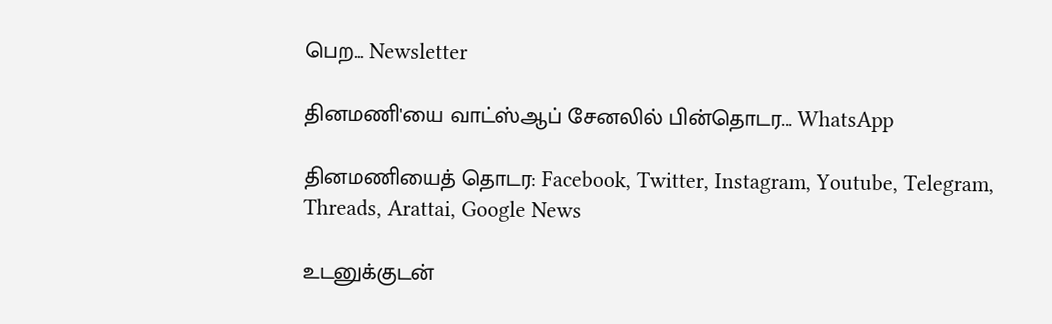பெற... Newsletter

தினமணி'யை வாட்ஸ்ஆப் சேனலில் பின்தொடர... WhatsApp

தினமணியைத் தொடர: Facebook, Twitter, Instagram, Youtube, Telegram, Threads, Arattai, Google News

உடனுக்குடன்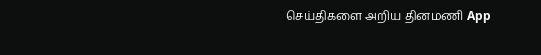செய்திகளை அறிய தினமணி App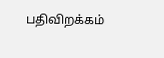பதிவிறக்கம்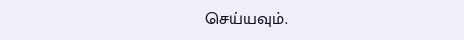செய்யவும்.